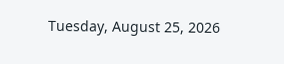Tuesday, August 25, 2026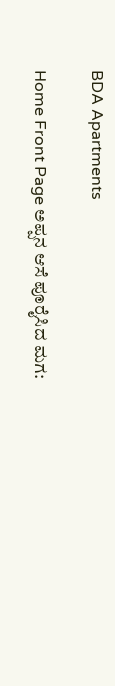BDA Apartments

Home Front Page ಅಪ್ಪನ ಆಸೆ ಪೂರೈಸಿದ ಮಗ: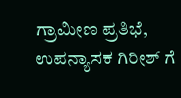ಗ್ರಾಮೀಣ ಪ್ರತಿಭೆ, ಉಪನ್ಯಾಸಕ ಗಿರೀಶ್ ಗೆ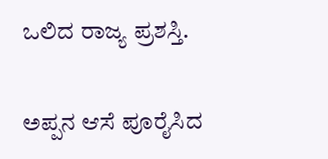ಒಲಿದ ರಾಜ್ಯ ಪ್ರಶಸ್ತಿ.

ಅಪ್ಪನ ಆಸೆ ಪೂರೈಸಿದ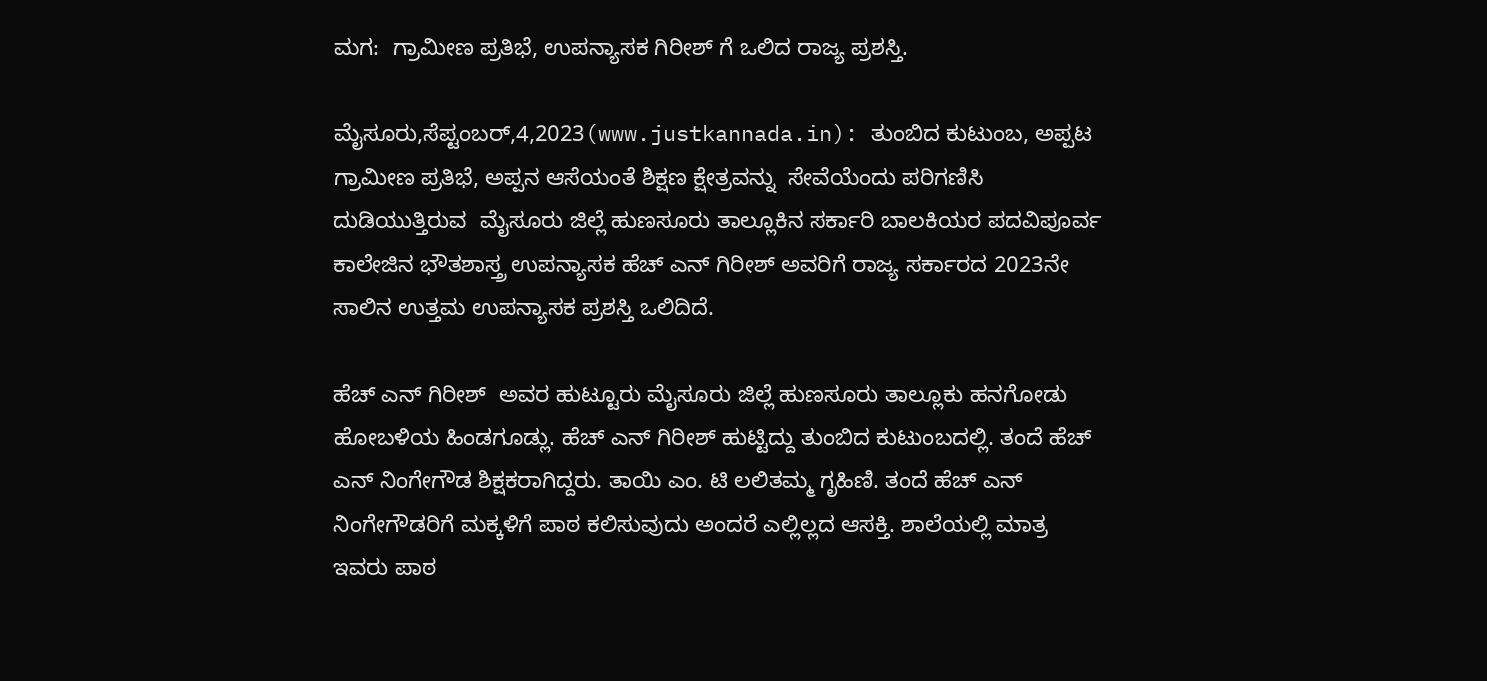ಮಗ:  ಗ್ರಾಮೀಣ ಪ್ರತಿಭೆ, ಉಪನ್ಯಾಸಕ ಗಿರೀಶ್ ಗೆ ಒಲಿದ ರಾಜ್ಯ ಪ್ರಶಸ್ತಿ.

ಮೈಸೂರು,ಸೆಪ್ಟಂಬರ್,4,2023(www.justkannada.in): ತುಂಬಿದ ಕುಟುಂಬ, ಅಪ್ಪಟ ಗ್ರಾಮೀಣ ಪ್ರತಿಭೆ, ಅಪ್ಪನ ಆಸೆಯಂತೆ ಶಿಕ್ಷಣ ಕ್ಷೇತ್ರವನ್ನು  ಸೇವೆಯೆಂದು ಪರಿಗಣಿಸಿ ದುಡಿಯುತ್ತಿರುವ  ಮೈಸೂರು ಜಿಲ್ಲೆ ಹುಣಸೂರು ತಾಲ್ಲೂಕಿನ ಸರ್ಕಾರಿ ಬಾಲಕಿಯರ ಪದವಿಪೂರ್ವ ಕಾಲೇಜಿನ ಭೌತಶಾಸ್ತ್ರ ಉಪನ್ಯಾಸಕ ಹೆಚ್ ಎನ್ ಗಿರೀಶ್ ಅವರಿಗೆ ರಾಜ್ಯ ಸರ್ಕಾರದ 2023ನೇ ಸಾಲಿನ ಉತ್ತಮ ಉಪನ್ಯಾಸಕ ಪ್ರಶಸ್ತಿ ಒಲಿದಿದೆ.

ಹೆಚ್ ಎನ್ ಗಿರೀಶ್  ಅವರ ಹುಟ್ಟೂರು ಮೈಸೂರು ಜಿಲ್ಲೆ ಹುಣಸೂರು ತಾಲ್ಲೂಕು ಹನಗೋಡು ಹೋಬಳಿಯ ಹಿಂಡಗೂಡ್ಲು. ಹೆಚ್ ಎನ್ ಗಿರೀಶ್ ಹುಟ್ಟಿದ್ದು ತುಂಬಿದ ಕುಟುಂಬದಲ್ಲಿ. ತಂದೆ ಹೆಚ್ ಎನ್ ನಿಂಗೇಗೌಡ ಶಿಕ್ಷಕರಾಗಿದ್ದರು. ತಾಯಿ ಎಂ. ಟಿ ಲಲಿತಮ್ಮ ಗೃಹಿಣಿ. ತಂದೆ ಹೆಚ್ ಎನ್ ನಿಂಗೇಗೌಡರಿಗೆ ಮಕ್ಕಳಿಗೆ ಪಾಠ ಕಲಿಸುವುದು ಅಂದರೆ ಎಲ್ಲಿಲ್ಲದ ಆಸಕ್ತಿ. ಶಾಲೆಯಲ್ಲಿ ಮಾತ್ರ ಇವರು ಪಾಠ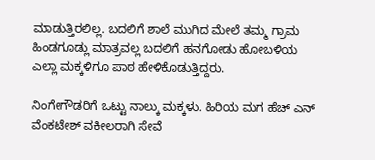ಮಾಡುತ್ತಿರಲಿಲ್ಲ. ಬದಲಿಗೆ ಶಾಲೆ ಮುಗಿದ ಮೇಲೆ ತಮ್ಮ ಗ್ರಾಮ ಹಿಂಡಗೂಡ್ಲು ಮಾತ್ರವಲ್ಲ ಬದಲಿಗೆ ಹನಗೋಡು ಹೋಬಳಿಯ ಎಲ್ಲಾ ಮಕ್ಕಳಿಗೂ ಪಾಠ ಹೇಳಿಕೊಡುತ್ತಿದ್ದರು.

ನಿಂಗೇಗೌಡರಿಗೆ ಒಟ್ಟು ನಾಲ್ಕು ಮಕ್ಕಳು. ಹಿರಿಯ ಮಗ ಹೆಚ್ ಎನ್ ವೆಂಕಟೇಶ್ ವಕೀಲರಾಗಿ ಸೇವೆ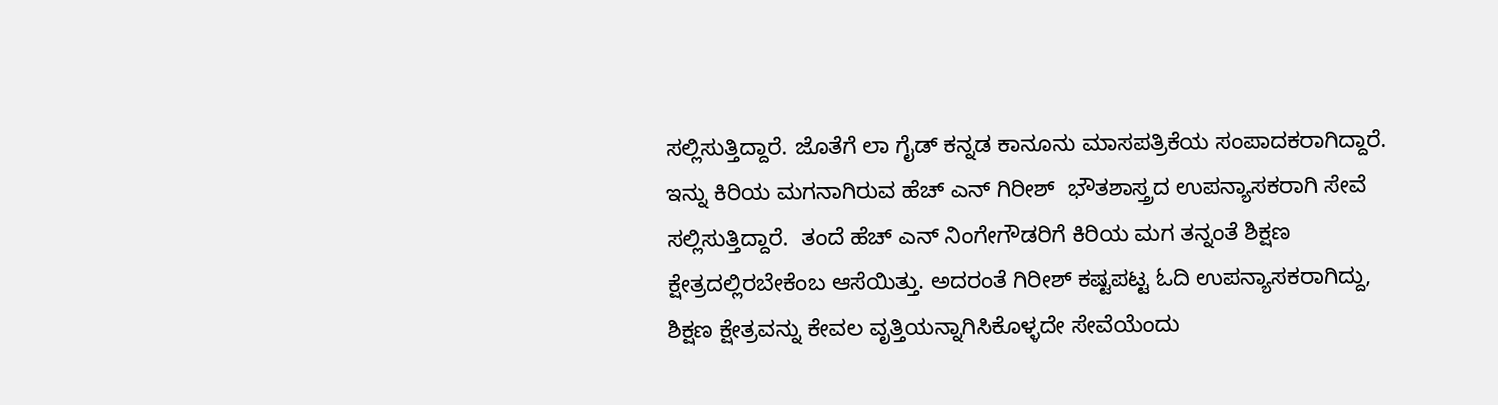ಸಲ್ಲಿಸುತ್ತಿದ್ದಾರೆ. ಜೊತೆಗೆ ಲಾ ಗೈಡ್ ಕನ್ನಡ ಕಾನೂನು ಮಾಸಪತ್ರಿಕೆಯ ಸಂಪಾದಕರಾಗಿದ್ದಾರೆ. ಇನ್ನು ಕಿರಿಯ ಮಗನಾಗಿರುವ ಹೆಚ್ ಎನ್ ಗಿರೀಶ್  ಭೌತಶಾಸ್ತ್ರದ ಉಪನ್ಯಾಸಕರಾಗಿ ಸೇವೆ ಸಲ್ಲಿಸುತ್ತಿದ್ದಾರೆ.  ತಂದೆ ಹೆಚ್ ಎನ್ ನಿಂಗೇಗೌಡರಿಗೆ ಕಿರಿಯ ಮಗ ತನ್ನಂತೆ ಶಿಕ್ಷಣ ಕ್ಷೇತ್ರದಲ್ಲಿರಬೇಕೆಂಬ ಆಸೆಯಿತ್ತು. ಅದರಂತೆ ಗಿರೀಶ್ ಕಷ್ಟಪಟ್ಟ ಓದಿ ಉಪನ್ಯಾಸಕರಾಗಿದ್ದು, ಶಿಕ್ಷಣ ಕ್ಷೇತ್ರವನ್ನು ಕೇವಲ ವೃತ್ತಿಯನ್ನಾಗಿಸಿಕೊಳ್ಳದೇ ಸೇವೆಯೆಂದು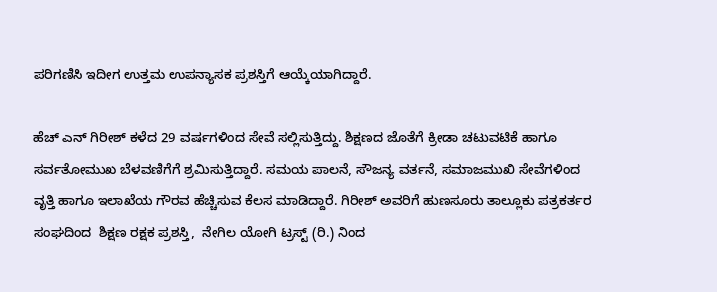ಪರಿಗಣಿಸಿ ಇದೀಗ ಉತ್ತಮ ಉಪನ್ಯಾಸಕ ಪ್ರಶಸ್ತಿಗೆ ಆಯ್ಕೆಯಾಗಿದ್ದಾರೆ.

ಹೆಚ್ ಎನ್ ಗಿರೀಶ್ ಕಳೆದ 29 ವರ್ಷಗಳಿಂದ ಸೇವೆ ಸಲ್ಲಿಸುತ್ತಿದ್ದು. ಶಿಕ್ಷಣದ ಜೊತೆಗೆ ಕ್ರೀಡಾ ಚಟುವಟಿಕೆ ಹಾಗೂ ಸರ್ವತೋಮುಖ ಬೆಳವಣಿಗೆಗೆ ಶ್ರಮಿಸುತ್ತಿದ್ದಾರೆ. ಸಮಯ ಪಾಲನೆ, ಸೌಜನ್ಯ ವರ್ತನೆ, ಸಮಾಜಮುಖಿ ಸೇವೆಗಳಿಂದ ವೃತ್ತಿ ಹಾಗೂ ಇಲಾಖೆಯ ಗೌರವ ಹೆಚ್ಚಿಸುವ ಕೆಲಸ ಮಾಡಿದ್ದಾರೆ. ಗಿರೀಶ್ ಅವರಿಗೆ ಹುಣಸೂರು ತಾಲ್ಲೂಕು ಪತ್ರಕರ್ತರ ಸಂಘದಿಂದ  ಶಿಕ್ಷಣ ರಕ್ಷಕ ಪ್ರಶಸ್ತಿ,  ನೇಗಿಲ ಯೋಗಿ ಟ್ರಸ್ಟ್ (ರಿ.) ನಿಂದ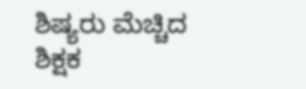ಶಿಷ್ಯರು ಮೆಚ್ಚಿದ ಶಿಕ್ಷಕ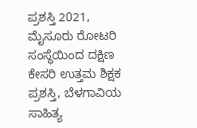ಪ್ರಶಸ್ತಿ 2021, ಮೈಸೂರು ರೋಟರಿ ಸಂಸ್ಥೆಯಿಂದ ದಕ್ಷಿಣ ಕೇಸರಿ ಉತ್ತಮ ಶಿಕ್ಷಕ ಪ್ರಶಸ್ತಿ, ಬೆಳಗಾವಿಯ ಸಾಹಿತ್ಯ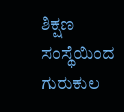ಶಿಕ್ಷಣ ಸಂಸ್ಥೆಯಿಂದ ಗುರುಕುಲ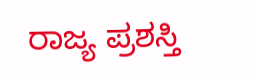ರಾಜ್ಯ ಪ್ರಶಸ್ತಿ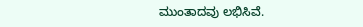ಮುಂತಾದವು ಲಭಿಸಿವೆ.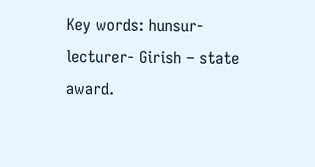Key words: hunsur-lecturer- Girish – state award.